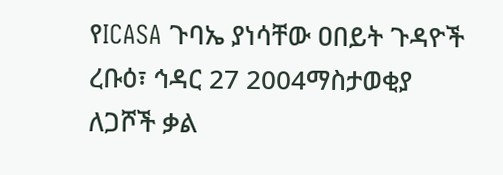የICASA ጉባኤ ያነሳቸው ዐበይት ጉዳዮች
ረቡዕ፣ ኅዳር 27 2004ማስታወቂያ
ለጋሾች ቃል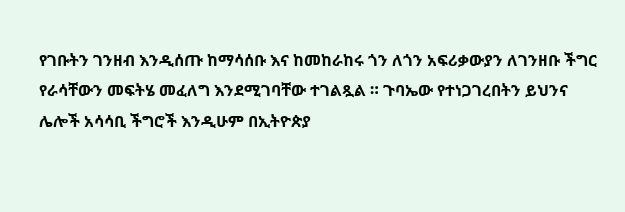የገቡትን ገንዘብ እንዲሰጡ ከማሳሰቡ እና ከመከራከሩ ጎን ለጎን አፍሪቃውያን ለገንዘቡ ችግር የራሳቸውን መፍትሄ መፈለግ እንደሚገባቸው ተገልጿል ። ጉባኤው የተነጋገረበትን ይህንና ሌሎች አሳሳቢ ችግሮች እንዲሁም በኢትዮጵያ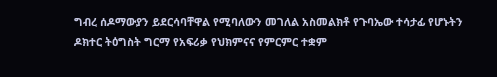ግብረ ሰዶማውያን ይደርሳባቸዋል የሚባለውን መገለል አስመልክቶ የጉባኤው ተሳታፊ የሆኑትን ዶክተር ትዕግስት ግርማ የአፍሪቃ የህክምናና የምርምር ተቋም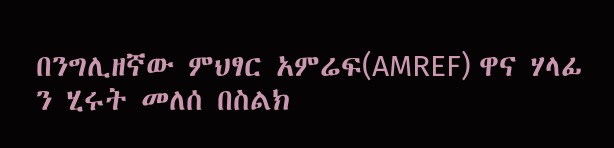በንግሊዘኛው ምህፃር አምሬፍ(AMREF) ዋና ሃላፊ ን ሂሩት መለሰ በስልክ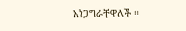አነጋግራቸዋለች ።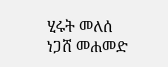ሂሩት መለሰ
ነጋሸ መሐመድ